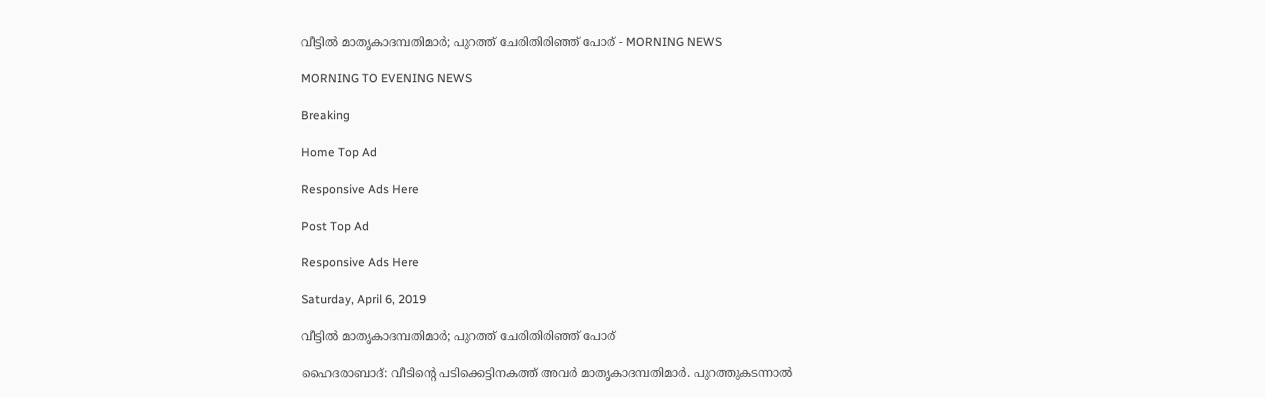വീട്ടിൽ മാതൃകാദമ്പതിമാർ; പുറത്ത് ചേരിതിരിഞ്ഞ് പോര് - MORNING NEWS

MORNING TO EVENING NEWS

Breaking

Home Top Ad

Responsive Ads Here

Post Top Ad

Responsive Ads Here

Saturday, April 6, 2019

വീട്ടിൽ മാതൃകാദമ്പതിമാർ; പുറത്ത് ചേരിതിരിഞ്ഞ് പോര്

ഹൈദരാബാദ്: വീടിന്റെ പടിക്കെട്ടിനകത്ത് അവർ മാതൃകാദമ്പതിമാർ. പുറത്തുകടന്നാൽ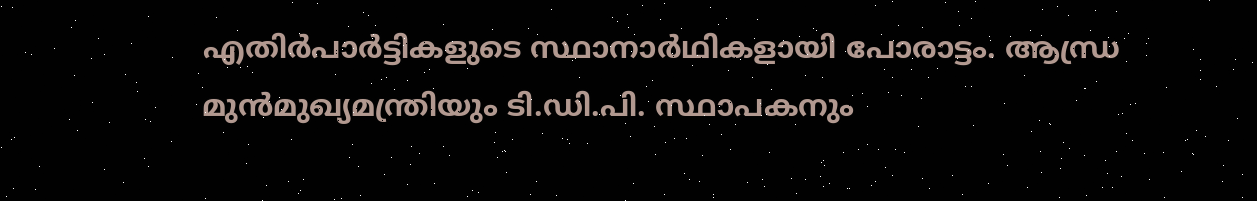എതിർപാർട്ടികളുടെ സ്ഥാനാർഥികളായി പോരാട്ടം. ആന്ധ്ര മുൻമുഖ്യമന്ത്രിയും ടി.ഡി.പി. സ്ഥാപകനും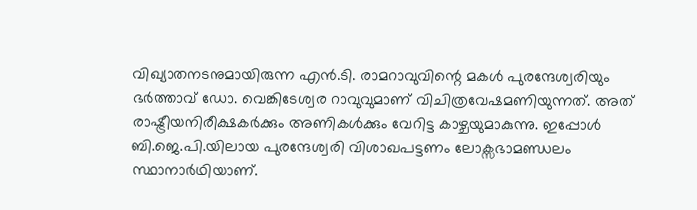വിഖ്യാതനടനുമായിരുന്ന എൻ.ടി. രാമറാവുവിന്റെ മകൾ പുരന്ദേശ്വരിയും ഭർത്താവ് ഡോ. വെങ്കിടേശ്വര റാവുവുമാണ് വിചിത്രവേഷമണിയുന്നത്. അത് രാഷ്ട്രീയനിരീക്ഷകർക്കും അണികൾക്കും വേറിട്ട കാഴ്ചയുമാകുന്നു. ഇപ്പോൾ ബി.ജെ.പി.യിലായ പുരന്ദേശ്വരി വിശാഖപട്ടണം ലോക്സഭാമണ്ഡലം സ്ഥാനാർഥിയാണ്.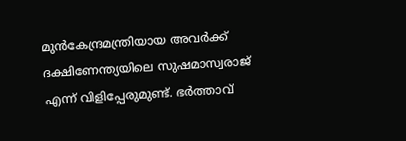മുൻകേന്ദ്രമന്ത്രിയായ അവർക്ക് ദക്ഷിണേന്ത്യയിലെ സുഷമാസ്വരാജ് എന്ന് വിളിപ്പേരുമുണ്ട്. ഭർത്താവ്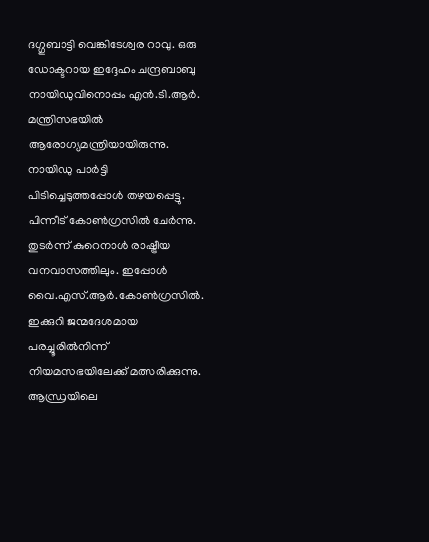ദഗ്ഗുബാട്ടി വെങ്കിടേശ്വര റാവു. ഒരു ഡോക്ടറായ ഇദ്ദേഹം ചന്ദ്രബാബു നായിഡുവിനൊപ്പം എൻ.ടി.ആർ. മന്ത്രിസഭയിൽ ആരോഗ്യമന്ത്രിയായിരുന്നു. നായിഡു പാർട്ടി പിടിച്ചെടുത്തപ്പോൾ തഴയപ്പെട്ടു. പിന്നീട് കോൺഗ്രസിൽ ചേർന്നു. തുടർന്ന് കുറെനാൾ രാഷ്ട്രീയ വനവാസത്തിലും. ഇപ്പോൾ വൈ.എസ്.ആർ.കോൺഗ്രസിൽ. ഇക്കുറി ജന്മദേശമായ പരച്ചൂരിൽനിന്ന് നിയമസഭയിലേക്ക് മത്സരിക്കുന്നു. ആന്ധ്രയിലെ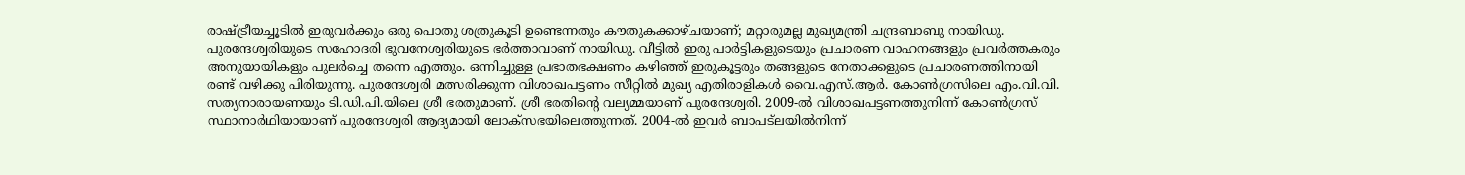രാഷ്ട്രീയച്ചൂടിൽ ഇരുവർക്കും ഒരു പൊതു ശത്രുകൂടി ഉണ്ടെന്നതും കൗതുകക്കാഴ്ചയാണ്; മറ്റാരുമല്ല മുഖ്യമന്ത്രി ചന്ദ്രബാബു നായിഡു. പുരന്ദേശ്വരിയുടെ സഹോദരി ഭുവനേശ്വരിയുടെ ഭർത്താവാണ് നായിഡു. വീട്ടിൽ ഇരു പാർട്ടികളുടെയും പ്രചാരണ വാഹനങ്ങളും പ്രവർത്തകരും അനുയായികളും പുലർച്ചെ തന്നെ എത്തും. ഒന്നിച്ചുള്ള പ്രഭാതഭക്ഷണം കഴിഞ്ഞ് ഇരുകൂട്ടരും തങ്ങളുടെ നേതാക്കളുടെ പ്രചാരണത്തിനായി രണ്ട് വഴിക്കു പിരിയുന്നു. പുരന്ദേശ്വരി മത്സരിക്കുന്ന വിശാഖപട്ടണം സീറ്റിൽ മുഖ്യ എതിരാളികൾ വൈ.എസ്.ആർ. കോൺഗ്രസിലെ എം.വി.വി. സത്യനാരായണയും ടി.ഡി.പി.യിലെ ശ്രീ ഭരതുമാണ്. ശ്രീ ഭരതിന്റെ വല്യമ്മയാണ് പുരന്ദേശ്വരി. 2009-ൽ വിശാഖപട്ടണത്തുനിന്ന് കോൺഗ്രസ് സ്ഥാനാർഥിയായാണ് പുരന്ദേശ്വരി ആദ്യമായി ലോക്സഭയിലെത്തുന്നത്. 2004-ൽ ഇവർ ബാപട്ലയിൽനിന്ന്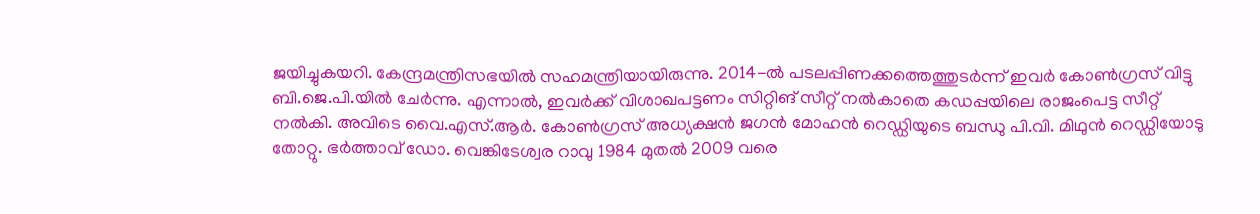ജയിച്ചുകയറി. കേന്ദ്രമന്ത്രിസഭയിൽ സഹമന്ത്രിയായിരുന്നു. 2014-ൽ പടലപ്പിണക്കത്തെത്തുടർന്ന് ഇവർ കോൺഗ്രസ് വിട്ടു ബി.ജെ.പി.യിൽ ചേർന്നു. എന്നാൽ, ഇവർക്ക് വിശാഖപട്ടണം സിറ്റിങ് സീറ്റ് നൽകാതെ കഡപ്പയിലെ രാജംപെട്ട സീറ്റ് നൽകി. അവിടെ വൈ.എസ്.ആർ. കോൺഗ്രസ് അധ്യക്ഷൻ ജഗൻ മോഹൻ റെഡ്ഡിയുടെ ബന്ധു പി.വി. മിഥുൻ റെഡ്ഡിയോടു തോറ്റു. ഭർത്താവ് ഡോ. വെങ്കിടേശ്വര റാവു 1984 മുതൽ 2009 വരെ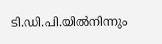ടി.ഡി.പി.യിൽനിന്നും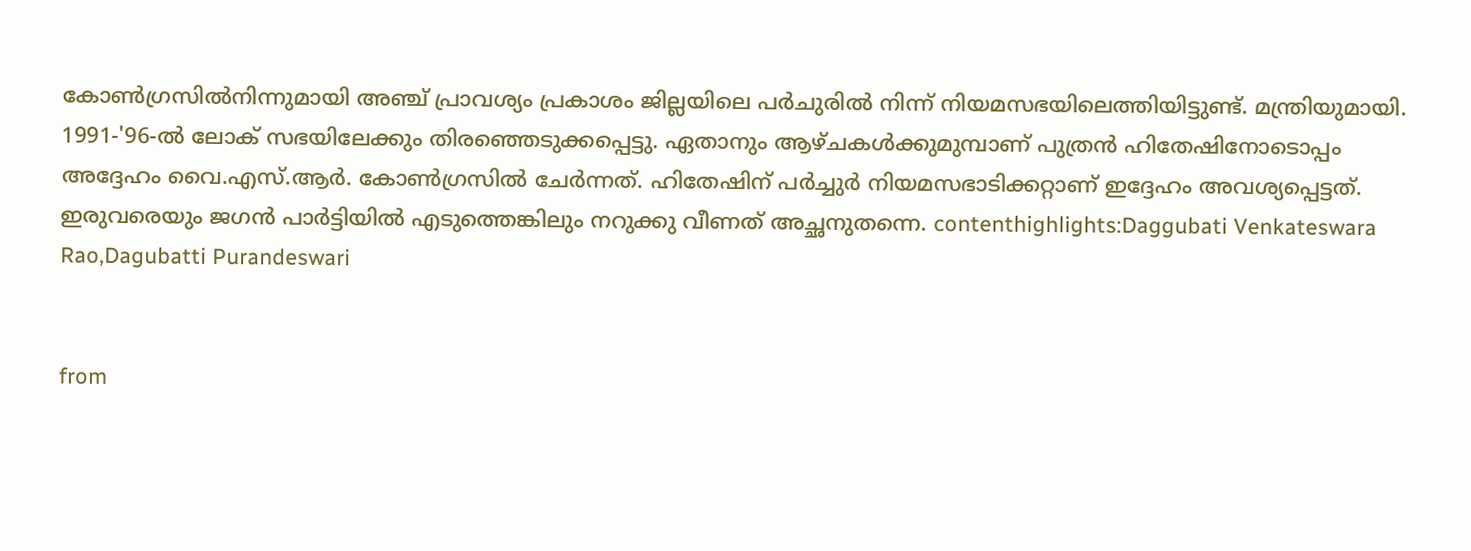കോൺഗ്രസിൽനിന്നുമായി അഞ്ച് പ്രാവശ്യം പ്രകാശം ജില്ലയിലെ പർചുരിൽ നിന്ന് നിയമസഭയിലെത്തിയിട്ടുണ്ട്. മന്ത്രിയുമായി. 1991-'96-ൽ ലോക് സഭയിലേക്കും തിരഞ്ഞെടുക്കപ്പെട്ടു. ഏതാനും ആഴ്ചകൾക്കുമുമ്പാണ് പുത്രൻ ഹിതേഷിനോടൊപ്പം അദ്ദേഹം വൈ.എസ്.ആർ. കോൺഗ്രസിൽ ചേർന്നത്. ഹിതേഷിന് പർച്ചുർ നിയമസഭാടിക്കറ്റാണ് ഇദ്ദേഹം അവശ്യപ്പെട്ടത്. ഇരുവരെയും ജഗൻ പാർട്ടിയിൽ എടുത്തെങ്കിലും നറുക്കു വീണത് അച്ഛനുതന്നെ. contenthighlights:Daggubati Venkateswara Rao,Dagubatti Purandeswari


from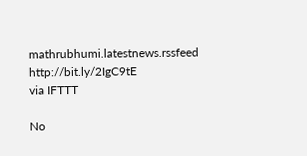mathrubhumi.latestnews.rssfeed http://bit.ly/2IgC9tE
via IFTTT

No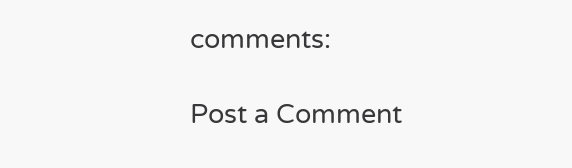comments:

Post a Comment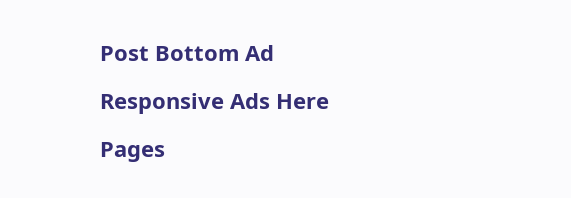Post Bottom Ad

Responsive Ads Here

Pages